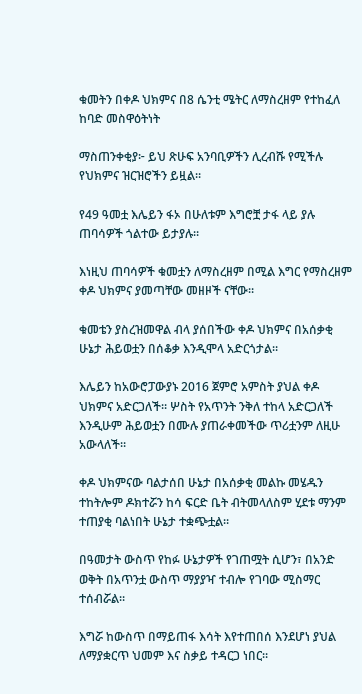ቁመትን በቀዶ ህክምና በ8 ሴንቲ ሜትር ለማስረዘም የተከፈለ ከባድ መስዋዕትነት

ማስጠንቀቂያ፦ ይህ ጽሁፍ አንባቢዎችን ሊረብሹ የሚችሉ የህክምና ዝርዝሮችን ይዟል።

የ49 ዓመቷ እሌይን ፋኦ በሁለቱም እግሮቿ ታፋ ላይ ያሉ ጠባሳዎች ጎልተው ይታያሉ።

እነዚህ ጠባሳዎች ቁመቷን ለማስረዘም በሚል እግር የማስረዘም ቀዶ ህክምና ያመጣቸው መዘዞች ናቸው።

ቁመቴን ያስረዝመዋል ብላ ያሰበችው ቀዶ ህክምና በአሰቃቂ ሁኔታ ሕይወቷን በሰቆቃ እንዲሞላ አድርጎታል።

እሌይን ከአውሮፓውያኑ 2016 ጀምሮ አምስት ያህል ቀዶ ህክምና አድርጋለች። ሦስት የአጥንት ንቅለ ተከላ አድርጋለች እንዲሁም ሕይወቷን በሙሉ ያጠራቀመችው ጥሪቷንም ለዚሁ አውላለች።

ቀዶ ህክምናው ባልታሰበ ሁኔታ በአሰቃቂ መልኩ መሄዱን ተከትሎም ዶክተሯን ከሳ ፍርድ ቤት ብትመላለስም ሂደቱ ማንም ተጠያቂ ባልነበት ሁኔታ ተቋጭቷል።

በዓመታት ውስጥ የከፉ ሁኔታዎች የገጠሟት ሲሆን፣ በአንድ ወቅት በአጥንቷ ውስጥ ማያያዣ ተብሎ የገባው ሚስማር ተሰብሯል።

እግሯ ከውስጥ በማይጠፋ እሳት እየተጠበሰ እንደሆነ ያህል ለማያቋርጥ ህመም እና ስቃይ ተዳርጋ ነበር።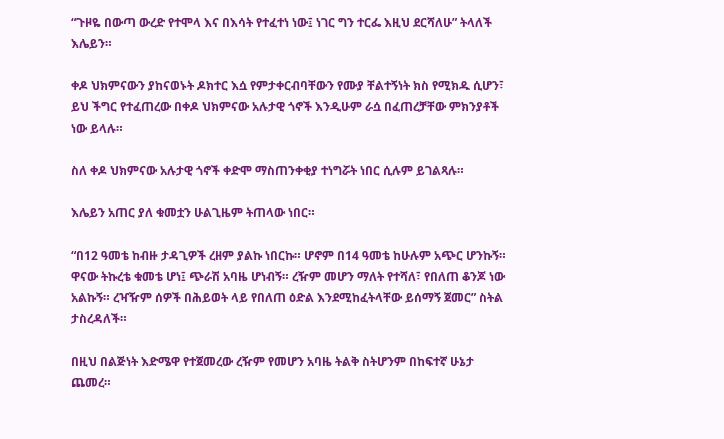“ጉዞዬ በውጣ ውረድ የተሞላ እና በእሳት የተፈተነ ነው፤ ነገር ግን ተርፌ እዚህ ደርሻለሁ” ትላለች እሌይን።

ቀዶ ህክምናውን ያከናወኑት ዶክተር እሷ የምታቀርብባቸውን የሙያ ቸልተኝነት ክስ የሚክዱ ሲሆን፣ ይህ ችግር የተፈጠረው በቀዶ ህክምናው አሉታዊ ጎኖች እንዲሁም ራሷ በፈጠረቻቸው ምክንያቶች ነው ይላሉ።

ስለ ቀዶ ህክምናው አሉታዊ ጎኖች ቀድሞ ማስጠንቀቂያ ተነግሯት ነበር ሲሉም ይገልጻሉ።

እሌይን አጠር ያለ ቁመቷን ሁልጊዜም ትጠላው ነበር።

“በ12 ዓመቴ ከብዙ ታዳጊዎች ረዘም ያልኩ ነበርኩ። ሆኖም በ14 ዓመቴ ከሁሉም አጭር ሆንኩኝ። ዋናው ትኩረቴ ቁመቴ ሆነ፤ ጭራሽ አባዜ ሆነብኝ። ረዥም መሆን ማለት የተሻለ፣ የበለጠ ቆንጆ ነው አልኩኝ። ረዣዥም ሰዎች በሕይወት ላይ የበለጠ ዕድል እንደሚከፈትላቸው ይሰማኝ ጀመር” ስትል ታስረዳለች።

በዚህ በልጅነት እድሜዋ የተጀመረው ረዥም የመሆን አባዜ ትልቅ ስትሆንም በከፍተኛ ሁኔታ ጨመረ።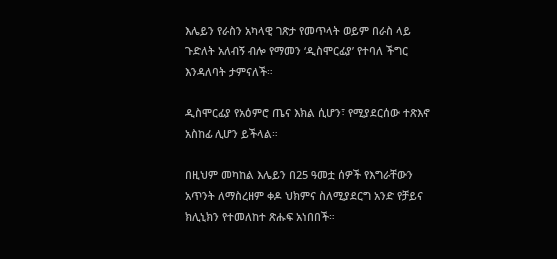እሌይን የራስን አካላዊ ገጽታ የመጥላት ወይም በራስ ላይ ጉድለት አለብኝ ብሎ የማመን ‘ዲስሞርፊያ’ የተባለ ችግር እንዳለባት ታምናለች።

ዲስሞርፊያ የአዕምሮ ጤና እክል ሲሆን፣ የሚያደርሰው ተጽእኖ አስከፊ ሊሆን ይችላል።

በዚህም መካከል እሌይን በ25 ዓመቷ ሰዎች የእግራቸውን አጥንት ለማስረዘም ቀዶ ህክምና ስለሚያደርግ አንድ የቻይና ክሊኒክን የተመለከተ ጽሑፍ አነበበች።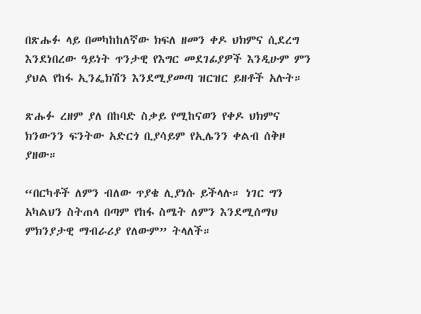በጽሑፉ ላይ በመካከከለኛው ክፍለ ዘመን ቀዶ ህክምና ሲደረግ እንደነበረው ዓይነት ጥንታዊ የእግር መደገፊያዎች እንዲሁም ምን ያህል የከፋ ኢንፌክሽን እንደሚያመጣ ዝርዝር ይዘቶች አሉት።

ጽሑፉ ረዘም ያለ በከባድ ስቃይ የሚከናወን የቀዶ ህክምና ክንውንን ፍንትው አድርጎ ቢያሳይም የኢሌንን ቀልብ ሰቅዞ ያዘው።

“በርካቶች ለምን ብለው ጥያቄ ሊያነሱ ይችላሉ። ነገር ግን አካልህን ስትጠላ በጣም የከፋ ስሜት ለምን እንደሚሰማህ ምክንያታዊ ማብራሪያ የለውም” ትላለች።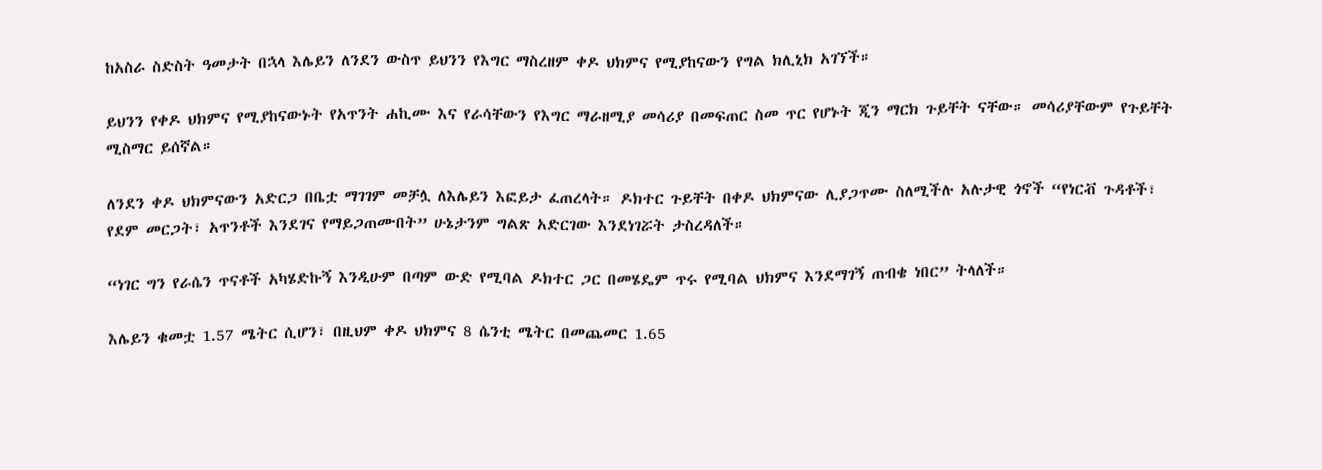ከአስራ ስድስት ዓመታት በኋላ እሌይን ለንደን ውስጥ ይህንን የእግር ማስረዘም ቀዶ ህክምና የሚያከናውን የግል ክሊኒክ አገኘች።

ይህንን የቀዶ ህክምና የሚያከናውኑት የአጥንት ሐኪሙ እና የራሳቸውን የእግር ማራዘሚያ መሳሪያ በመፍጠር ስመ ጥር የሆኑት ጂን ማርክ ጉይቸት ናቸው። መሳሪያቸውም የጉይቸት ሚስማር ይሰኛል።

ለንደን ቀዶ ህክምናውን አድርጋ በቤቷ ማገገም መቻሏ ለእሌይን እፎይታ ፈጠረላት። ዶክተር ጉይቸት በቀዶ ህክምናው ሊያጋጥሙ ስለሚችሉ አሉታዊ ጎኖች “የነርቭ ጉዳቶች፣ የደም መርጋት፣ አጥንቶች እንደገና የማይጋጠሙበት” ሁኔታንም ግልጽ አድርገው እንደነገሯት ታስረዳለች።

“ነገር ግን የራሴን ጥናቶች አካሄድኩኝ እንዲሁም በጣም ውድ የሚባል ዶክተር ጋር በመሄዴም ጥሩ የሚባል ህክምና እንደማገኝ ጠብቄ ነበር” ትላለች።

እሌይን ቁመቷ 1.57 ሜትር ሲሆን፣ በዚህም ቀዶ ህክምና 8 ሴንቲ ሜትር በመጨመር 1.65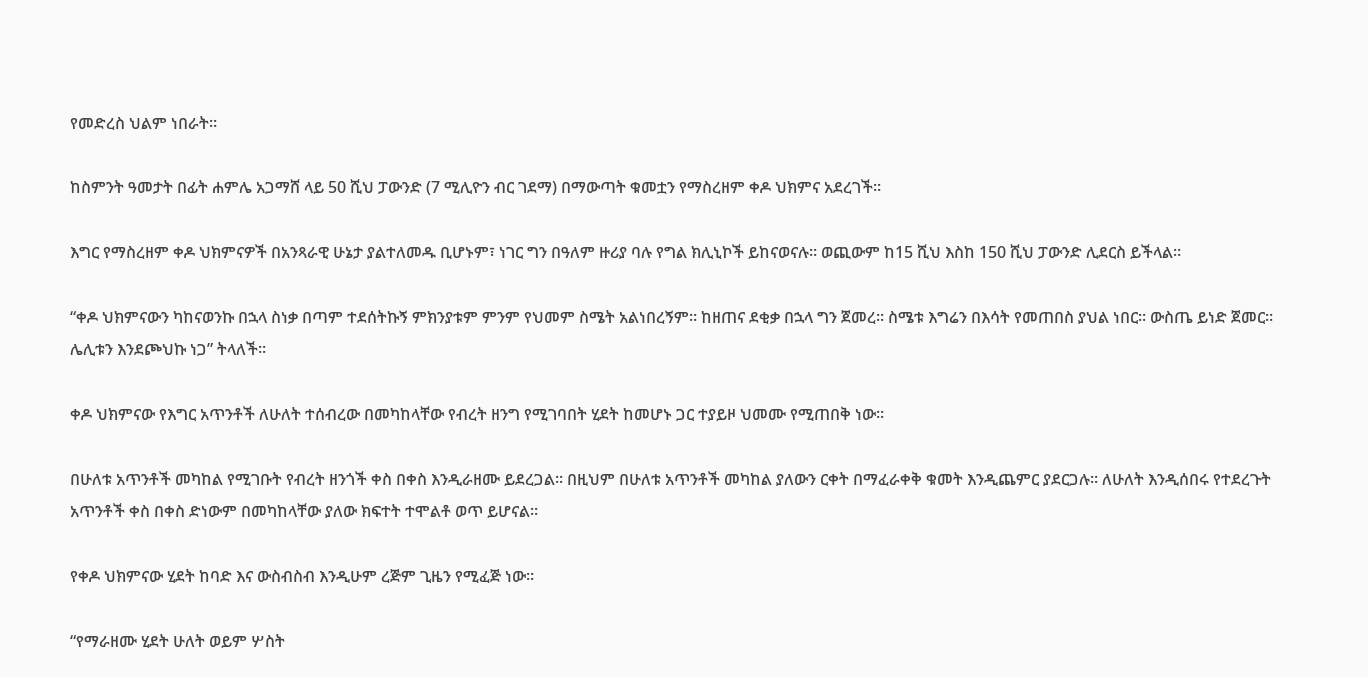የመድረስ ህልም ነበራት።

ከስምንት ዓመታት በፊት ሐምሌ አጋማሸ ላይ 50 ሺህ ፓውንድ (7 ሚሊዮን ብር ገደማ) በማውጣት ቁመቷን የማስረዘም ቀዶ ህክምና አደረገች።

እግር የማስረዘም ቀዶ ህክምናዎች በአንጻራዊ ሁኔታ ያልተለመዱ ቢሆኑም፣ ነገር ግን በዓለም ዙሪያ ባሉ የግል ክሊኒኮች ይከናወናሉ። ወጪውም ከ15 ሺህ እስከ 150 ሺህ ፓውንድ ሊደርስ ይችላል።

“ቀዶ ህክምናውን ካከናወንኩ በኋላ ስነቃ በጣም ተደሰትኩኝ ምክንያቱም ምንም የህመም ስሜት አልነበረኝም። ከዘጠና ደቂቃ በኋላ ግን ጀመረ። ስሜቱ እግሬን በእሳት የመጠበስ ያህል ነበር። ውስጤ ይነድ ጀመር። ሌሊቱን እንደጮህኩ ነጋ” ትላለች።

ቀዶ ህክምናው የእግር አጥንቶች ለሁለት ተሰብረው በመካከላቸው የብረት ዘንግ የሚገባበት ሂደት ከመሆኑ ጋር ተያይዞ ህመሙ የሚጠበቅ ነው።

በሁለቱ አጥንቶች መካከል የሚገቡት የብረት ዘንጎች ቀስ በቀስ እንዲራዘሙ ይደረጋል። በዚህም በሁለቱ አጥንቶች መካከል ያለውን ርቀት በማፈራቀቅ ቁመት እንዲጨምር ያደርጋሉ። ለሁለት እንዲሰበሩ የተደረጉት አጥንቶች ቀስ በቀስ ድነውም በመካከላቸው ያለው ክፍተት ተሞልቶ ወጥ ይሆናል።

የቀዶ ህክምናው ሂደት ከባድ እና ውስብስብ እንዲሁም ረጅም ጊዜን የሚፈጅ ነው።

“የማራዘሙ ሂደት ሁለት ወይም ሦስት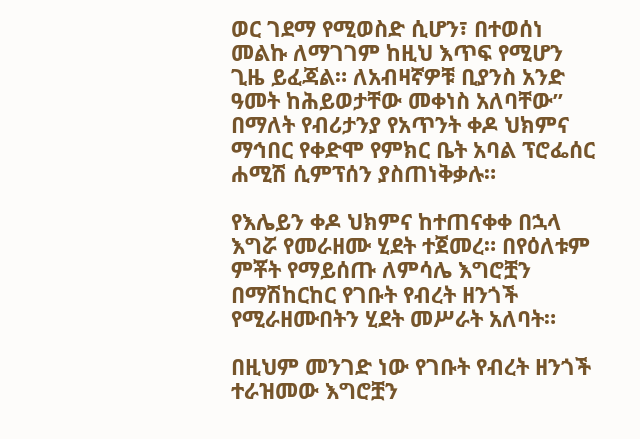ወር ገደማ የሚወስድ ሲሆን፣ በተወሰነ መልኩ ለማገገም ከዚህ እጥፍ የሚሆን ጊዜ ይፈጃል። ለአብዛኛዎቹ ቢያንስ አንድ ዓመት ከሕይወታቸው መቀነስ አለባቸው” በማለት የብሪታንያ የአጥንት ቀዶ ህክምና ማኅበር የቀድሞ የምክር ቤት አባል ፕሮፌሰር ሐሚሽ ሲምፕሰን ያስጠነቅቃሉ።

የእሌይን ቀዶ ህክምና ከተጠናቀቀ በኋላ እግሯ የመራዘሙ ሂደት ተጀመረ። በየዕለቱም ምቾት የማይሰጡ ለምሳሌ እግሮቿን በማሽከርከር የገቡት የብረት ዘንጎች የሚራዘሙበትን ሂደት መሥራት አለባት።

በዚህም መንገድ ነው የገቡት የብረት ዘንጎች ተራዝመው እግሮቿን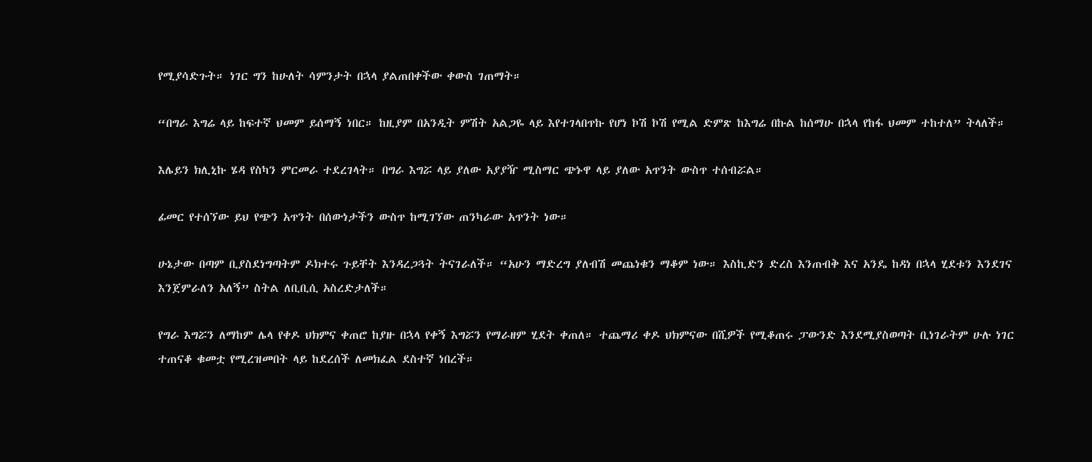የሚያሳድጉት። ነገር ግን ከሁለት ሳምንታት በኋላ ያልጠበቀችው ቀውስ ገጠማት።

“በግራ እግሬ ላይ ከፍተኛ ህመም ይሰማኝ ነበር። ከዚያም በአንዲት ምሽት አልጋዬ ላይ እየተገላበጥኩ የሆነ ኮሽ ኮሽ የሚል ድምጽ ከእግሬ በኩል ከሰማሁ በኋላ የከፋ ህመም ተከተለ” ትላለች።

እሌይን ክሊኒኩ ሄዳ የስካን ምርመራ ተደረገላት። በግራ እግሯ ላይ ያለው አያያዥ ሚስማር ጭኑዋ ላይ ያለው አጥንት ውስጥ ተሰብሯል።

ፊመር የተሰኘው ይህ የጭን አጥንት በሰውነታችን ውስጥ ከሚገኘው ጠንካራው አጥንት ነው።

ሁኔታው በጣም ቢያስደነግጣትም ዶክተሩ ጉይቸት እንዳረጋጓት ትናገራለች። “አሁን ማድረግ ያለብሽ መጨነቁን ማቆም ነው። እስኪድን ድረስ እንጠብቅ እና አንዴ ከዳነ በኋላ ሂደቱን እንደገና እንጀምራለን አለኝ” ስትል ለቢቢሲ አስረድታለች።

የግራ እግሯን ለማከም ሌላ የቀዶ ህክምና ቀጠሮ ከያዙ በኋላ የቀኝ እግሯን የማራዘም ሂደት ቀጠለ። ተጨማሪ ቀዶ ህክምናው በሺዎች የሚቆጠሩ ፓውንድ እንደሚያስወጣት ቢነገራትም ሁሉ ነገር ተጠናቆ ቁመቷ የሚረዝመበት ላይ ከደረሰች ለመክፈል ደስተኛ ነበረች።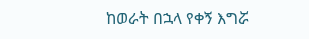ከወራት በኋላ የቀኝ እግሯ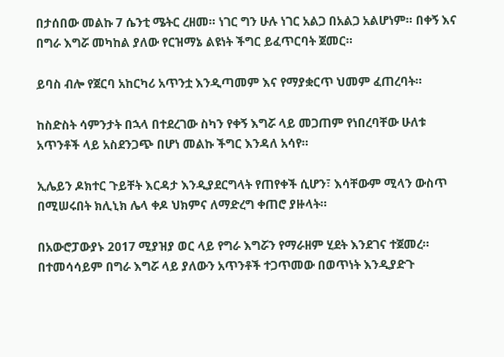በታሰበው መልኩ 7 ሴንቲ ሜትር ረዘመ። ነገር ግን ሁሉ ነገር አልጋ በአልጋ አልሆነም። በቀኝ እና በግራ እግሯ መካከል ያለው የርዝማኔ ልዩነት ችግር ይፈጥርባት ጀመር።

ይባስ ብሎ የጀርባ አከርካሪ አጥንቷ እንዲጣመም እና የማያቋርጥ ህመም ፈጠረባት።

ከስድስት ሳምንታት በኋላ በተደረገው ስካን የቀኝ እግሯ ላይ መጋጠም የነበረባቸው ሁለቱ አጥንቶች ላይ አስደንጋጭ በሆነ መልኩ ችግር እንዳለ አሳየ።

ኢሌይን ዶክተር ጉይቸት እርዳታ እንዲያደርግላት የጠየቀች ሲሆን፣ እሳቸውም ሚላን ውስጥ በሚሠሩበት ክሊኒክ ሌላ ቀዶ ህክምና ለማድረግ ቀጠሮ ያዙላት።

በአውሮፓውያኑ 2017 ሚያዝያ ወር ላይ የግራ እግሯን የማራዘም ሂደት እንደገና ተጀመረ። በተመሳሳይም በግራ እግሯ ላይ ያለውን አጥንቶች ተጋጥመው በወጥነት እንዲያድጉ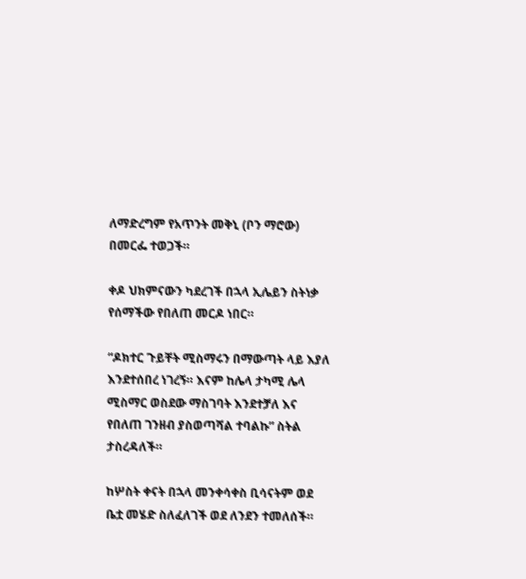ለማድረግም የአጥንት መቅኒ (ቦን ማሮው) በመርፌ ተወጋች።

ቀዶ ህክምናውን ካደረገች በኋላ ኢሌይን ስትነቃ የሰማችው የበለጠ መርዶ ነበር።

“ዶክተር ጉይቸት ሚስማሩን በማውጣት ላይ እያለ እንደተሰበረ ነገረኝ። እናም ከሌላ ታካሚ ሌላ ሚስማር ወስደው ማስገባት እንደተቻለ እና የበለጠ ገንዘብ ያስወጣሻል ተባልኩ” ስትል ታስረዳለች።

ከሦስት ቀናት በኋላ መንቀሳቀስ ቢሳናትም ወደ ቤቷ መሄድ ስለፈለገች ወደ ለንደን ተመለሰች።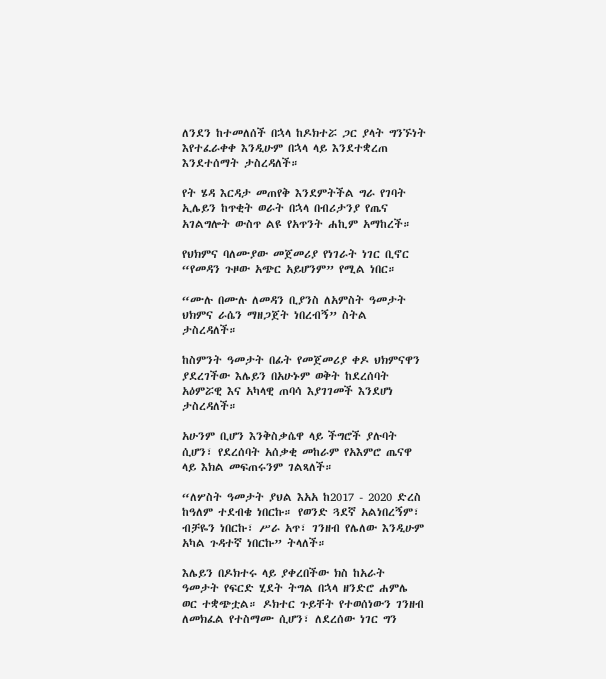ለንደን ከተመለሰች በኋላ ከዶክተሯ ጋር ያላት ግንኙነት እየተፈራቀቀ እንዲሁም በኋላ ላይ እንደተቋረጠ እንደተሰማት ታስረዳለች።

የት ሄዳ እርዳታ መጠየቅ እንደምትችል ግራ የገባት ኢሌይን ከጥቂት ወራት በኋላ በብሪታንያ የጤና አገልግሎት ውስጥ ልዩ የአጥንት ሐኪም አማከረች።

የህክምና ባለሙያው መጀመሪያ የነገራት ነገር ቢኖር “የመዳን ጉዞው አጭር አይሆንም” የሚል ነበር።

“ሙሉ በሙሉ ለመዳን ቢያንስ ለአምስት ዓመታት ህክምና ራሴን ማዘጋጀት ነበረብኝ” ስትል ታስረዳለች።

ከስምንት ዓመታት በፊት የመጀመሪያ ቀዶ ህክምናዋን ያደረገችው እሌይን በአሁኑም ወቅት ከደረሰባት አዕምሯዊ እና አካላዊ ጠባሳ እያገገመች እንደሆነ ታስረዳለች።

አሁንም ቢሆን እንቅስቃሴዋ ላይ ችግሮች ያሉባት ሲሆን፣ የደረሰባት አሰቃቂ መከራም የአእምሮ ጤናዋ ላይ እክል መፍጠሩንም ገልጻለች።

“ለሦስት ዓመታት ያህል እአአ ከ2017 - 2020 ድረስ ከዓለም ተደብቄ ነበርኩ። የወንድ ጓደኛ አልነበረኝም፣ ብቻዬን ነበርኩ፣ ሥራ አጥ፣ ገንዘብ የሌለው እንዲሁም አካል ጉዳተኛ ነበርኩ” ትላለች።

እሌይን በዶክተሩ ላይ ያቀረበችው ክስ ከአራት ዓመታት የፍርድ ሂደት ትግል በኋላ ዘንድሮ ሐምሌ ወር ተቋጭቷል። ዶክተር ጉይቸት የተወሰነውን ገንዘብ ለመክፈል የተስማሙ ሲሆን፣ ለደረሰው ነገር ግን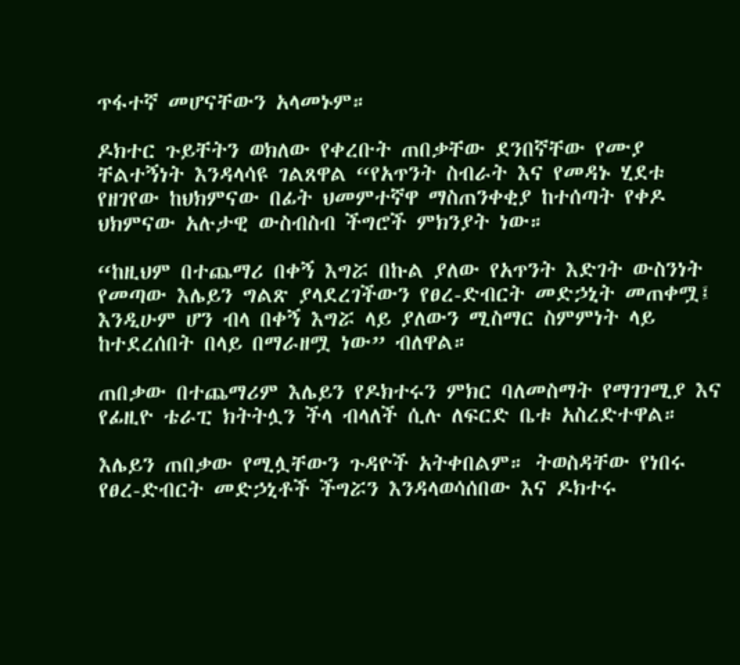ጥፋተኛ መሆናቸውን አላመኑም።

ዶክተር ጉይቸትን ወክለው የቀረቡት ጠበቃቸው ደንበኛቸው የሙያ ቸልተኝነት እንዳላሳዩ ገልጸዋል “የአጥንት ስብራት እና የመዳኑ ሂደቱ የዘገየው ከህክምናው በፊት ህመምተኛዋ ማስጠንቀቂያ ከተሰጣት የቀዶ ህክምናው አሉታዊ ውስብስብ ችግሮች ምክንያት ነው።

“ከዚህም በተጨማሪ በቀኝ እግሯ በኩል ያለው የአጥንት እድገት ውስንነት የመጣው እሌይን ግልጽ ያላደረገችውን የፀረ-ድብርት መድኃኒት መጠቀሟ፤ እንዲሁም ሆን ብላ በቀኝ እግሯ ላይ ያለውን ሚስማር ስምምነት ላይ ከተደረሰበት በላይ በማራዘሟ ነው” ብለዋል።

ጠበቃው በተጨማሪም እሌይን የዶክተሩን ምክር ባለመስማት የማገገሚያ እና የፊዚዮ ቴራፒ ክትትሏን ችላ ብላለች ሲሉ ለፍርድ ቤቱ አስረድተዋል።

እሌይን ጠበቃው የሚሏቸውን ጉዳዮች አትቀበልም። ትወስዳቸው የነበሩ የፀረ-ድብርት መድኃኒቶች ችግሯን እንዳላወሳሰበው እና ዶክተሩ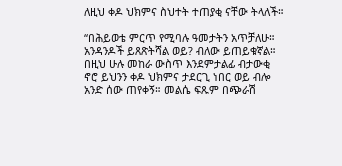ለዚህ ቀዶ ህክምና ስህተት ተጠያቂ ናቸው ትላለች።

“በሕይወቴ ምርጥ የሚባሉ ዓመታትን አጥቻለሁ። አንዳንዶች ይጸጽትሻል ወይ? ብለው ይጠይቁኛል። በዚህ ሁሉ መከራ ውስጥ እንደምታልፊ ብታውቂ ኖሮ ይህንን ቀዶ ህክምና ታደርጊ ነበር ወይ ብሎ አንድ ሰው ጠየቀኝ። መልሴ ፍጹም በጭራሽ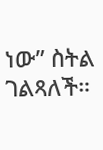ነው” ስትል ገልጻለች።